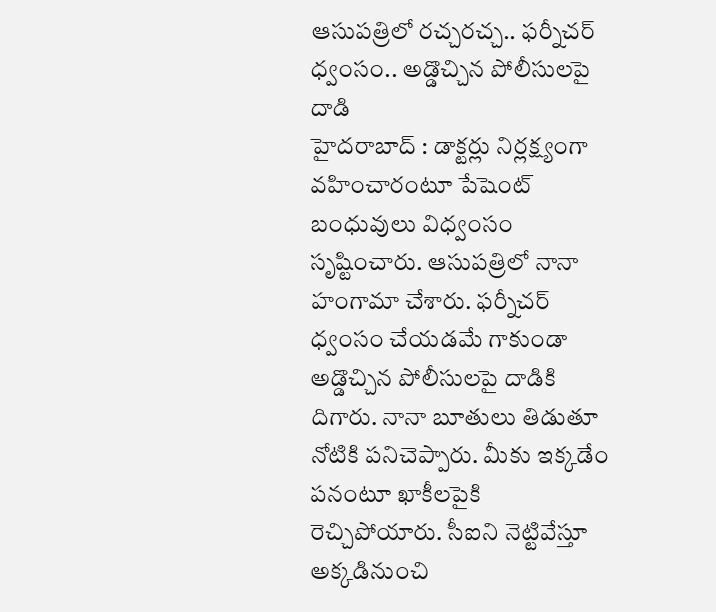ఆసుపత్రిలో రచ్చరచ్చ.. ఫర్నీచర్ ధ్వంసం.. అడ్డొచ్చిన పోలీసులపై దాడి
హైదరాబాద్ : డాక్టర్లు నిర్లక్ష్యంగా వహించారంటూ పేషెంట్ బంధువులు విధ్వంసం సృష్టించారు. ఆసుపత్రిలో నానా హంగామా చేశారు. ఫర్నీచర్ ధ్వంసం చేయడమే గాకుండా అడ్డొచ్చిన పోలీసులపై దాడికి దిగారు. నానా బూతులు తిడుతూ నోటికి పనిచెప్పారు. మీకు ఇక్కడేం పనంటూ ఖాకీలపైకి రెచ్చిపోయారు. సీఐని నెట్టివేస్తూ అక్కడినుంచి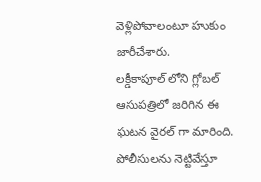వెళ్లిపోవాలంటూ హుకుం జారీచేశారు.
లక్డీకాపూల్ లోని గ్లోబల్ ఆసుపత్రిలో జరిగిన ఈ ఘటన వైరల్ గా మారింది. పోలీసులను నెట్టివేస్తూ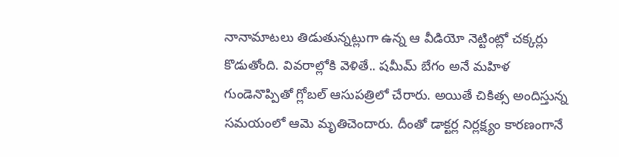నానామాటలు తిడుతున్నట్లుగా ఉన్న ఆ వీడియో నెట్టింట్లో చక్కర్లు కొడుతోంది. వివరాల్లోకి వెళితే.. షమీమ్ బేగం అనే మహిళ గుండెనొప్పితో గ్లోబల్ ఆసుపత్రిలో చేరారు. అయితే చికిత్స అందిస్తున్న సమయంలో ఆమె మృతిచెందారు. దీంతో డాక్టర్ల నిర్లక్ష్యం కారణంగానే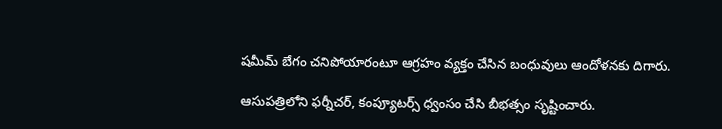షమీమ్ బేగం చనిపోయారంటూ ఆగ్రహం వ్యక్తం చేసిన బంధువులు ఆందోళనకు దిగారు.

ఆసుపత్రిలోని ఫర్నీచర్, కంప్యూటర్స్ ధ్వంసం చేసి బీభత్సం సృష్టించారు.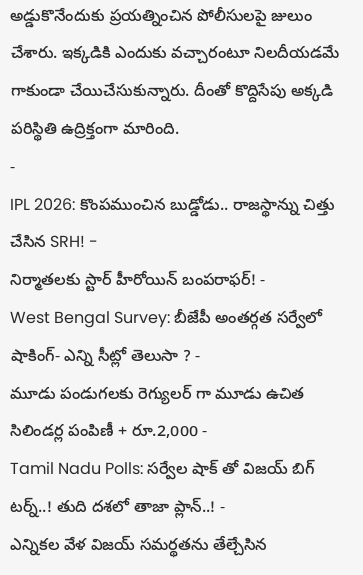అడ్డుకొనేందుకు ప్రయత్నించిన పోలీసులపై జులుం చేశారు. ఇక్కడికి ఎందుకు వచ్చారంటూ నిలదీయడమే గాకుండా చేయిచేసుకున్నారు. దీంతో కొద్దిసేపు అక్కడి పరిస్థితి ఉద్రిక్తంగా మారింది.
-
IPL 2026: కొంపముంచిన బుడ్డోడు.. రాజస్థాన్ను చిత్తు చేసిన SRH! -
నిర్మాతలకు స్టార్ హీరోయిన్ బంపరాఫర్! -
West Bengal Survey: బీజేపీ అంతర్గత సర్వేలో షాకింగ్- ఎన్ని సీట్లో తెలుసా ? -
మూడు పండుగలకు రెగ్యులర్ గా మూడు ఉచిత సిలిండర్ల పంపిణీ + రూ.2,000 -
Tamil Nadu Polls: సర్వేల షాక్ తో విజయ్ బిగ్ టర్న్..! తుది దశలో తాజా ప్లాన్..! -
ఎన్నికల వేళ విజయ్ సమర్థతను తేల్చేసిన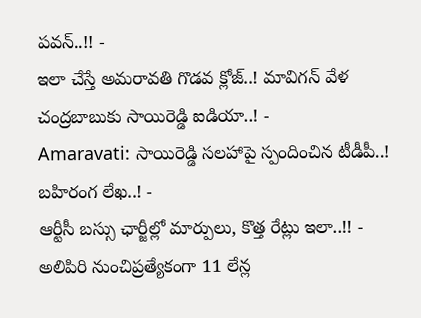పవన్..!! -
ఇలా చేస్తే అమరావతి గొడవ క్లోజ్..! మావిగన్ వేళ చంద్రబాబుకు సాయిరెడ్డి ఐడియా..! -
Amaravati: సాయిరెడ్డి సలహాపై స్పందించిన టీడీపీ..! బహిరంగ లేఖ..! -
ఆర్టీసీ బస్సు ఛార్జీల్లో మార్పులు, కొత్త రేట్లు ఇలా..!! -
అలిపిరి నుంచిప్రత్యేకంగా 11 లేన్ల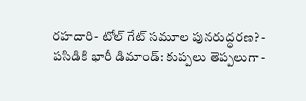రహదారి- టోల్ గేట్ సమూల పునరుద్ధరణ? -
పసిడికి భారీ డిమాండ్: కుప్పలు తెప్పలుగా -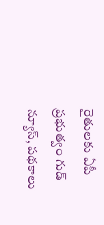రైతులకు ఏపీ ప్రభుత్వం గుడ్ న్యూస్, పథకాలు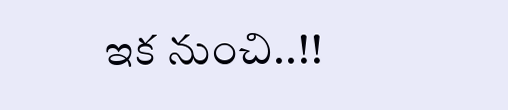ఇక నుంచి..!!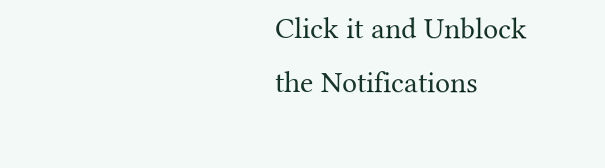Click it and Unblock the Notifications